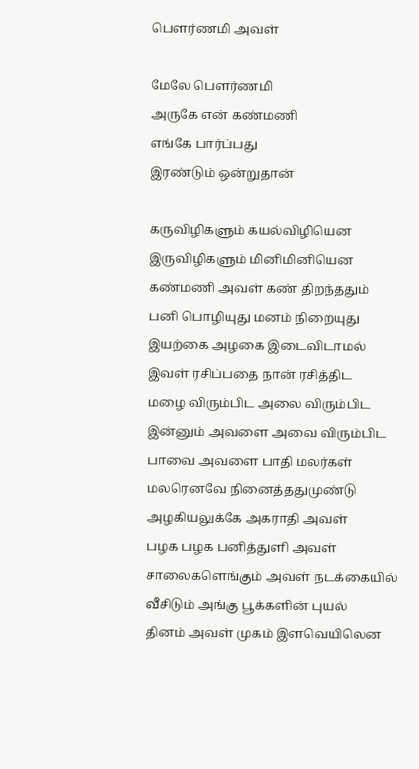பௌர்ணமி அவள்

மேலே பௌர்ணமி
அருகே என் கண்மணி
எங்கே பார்ப்பது
இரண்டும் ஒன்றுதான்

கருவிழிகளும் கயல்விழியென
இருவிழிகளும் மினிமினியென
கண்மணி அவள் கண் திறந்ததும்
பனி பொழியுது மனம் நிறையுது
இயற்கை அழகை இடைவிடாமல்
இவள் ரசிப்பதை நான் ரசித்திட
மழை விரும்பிட அலை விரும்பிட
இன்னும் அவளை அவை விரும்பிட
பாவை அவளை பாதி மலர்கள்
மலரெனவே நினைத்ததுமுண்டு
அழகியலுக்கே அகராதி அவள்
பழக பழக பனித்துளி அவள்
சாலைகளெங்கும் அவள் நடக்கையில்
வீசிடும் அங்கு பூக்களின் புயல்
தினம் அவள் முகம் இளவெயிலென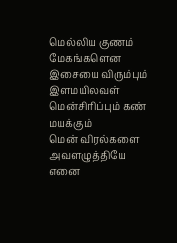மெல்லிய குணம் மேகங்களென
இசையை விரும்பும் இளமயிலவள்
மென்சிரிப்பும் கண் மயக்கும்
மென் விரல்களை அவளழுத்தியே
எனை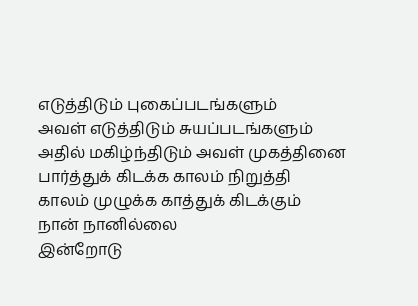எடுத்திடும் புகைப்படங்களும்
அவள் எடுத்திடும் சுயப்படங்களும்
அதில் மகிழ்ந்திடும் அவள் முகத்தினை
பார்த்துக் கிடக்க காலம் நிறுத்தி
காலம் முழுக்க காத்துக் கிடக்கும்
நான் நானில்லை
இன்றோடு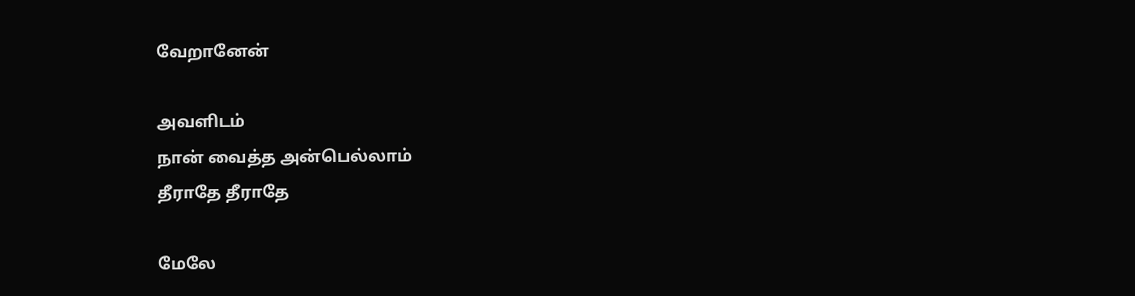வேறானேன்

அவளிடம்
நான் வைத்த அன்பெல்லாம்
தீராதே தீராதே

மேலே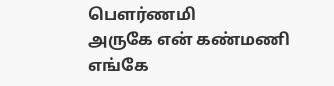பௌர்ணமி
அருகே என் கண்மணி
எங்கே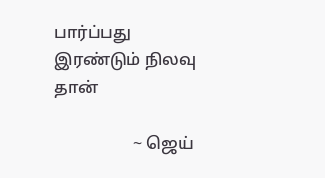பார்ப்பது
இரண்டும் நிலவு தான்

                   ~ ஜெய்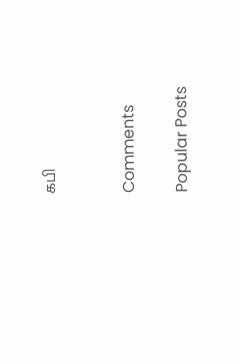கபி


Comments

Popular Posts